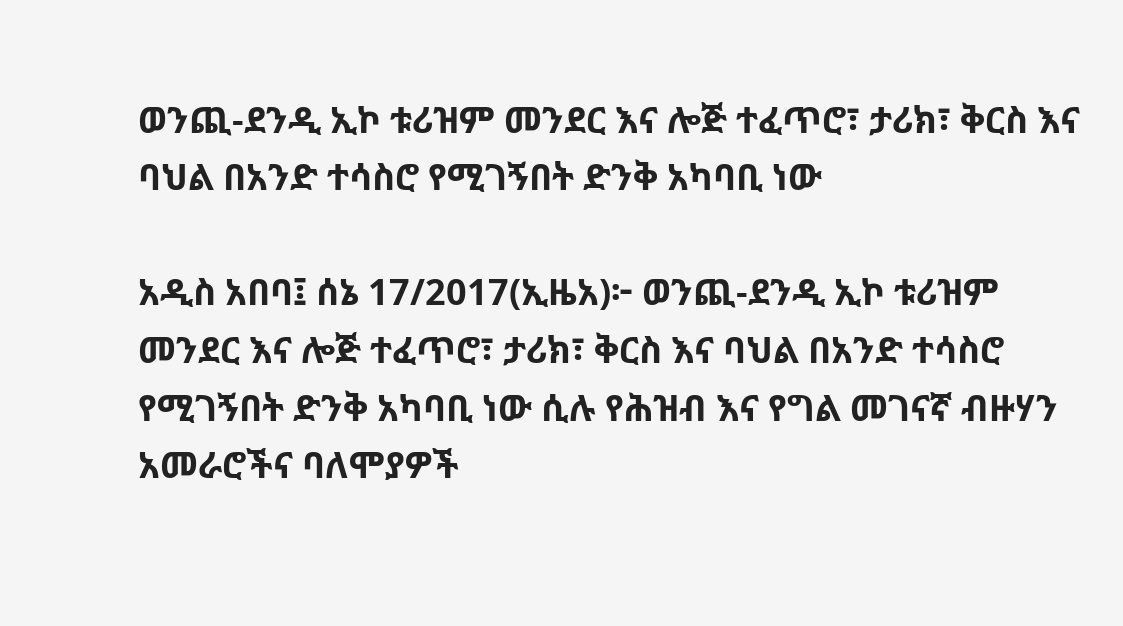ወንጪ-ደንዲ ኢኮ ቱሪዝም መንደር እና ሎጅ ተፈጥሮ፣ ታሪክ፣ ቅርስ እና ባህል በአንድ ተሳስሮ የሚገኝበት ድንቅ አካባቢ ነው

አዲስ አበባ፤ ሰኔ 17/2017(ኢዜአ)፦ ወንጪ-ደንዲ ኢኮ ቱሪዝም መንደር እና ሎጅ ተፈጥሮ፣ ታሪክ፣ ቅርስ እና ባህል በአንድ ተሳስሮ የሚገኝበት ድንቅ አካባቢ ነው ሲሉ የሕዝብ እና የግል መገናኛ ብዙሃን አመራሮችና ባለሞያዎች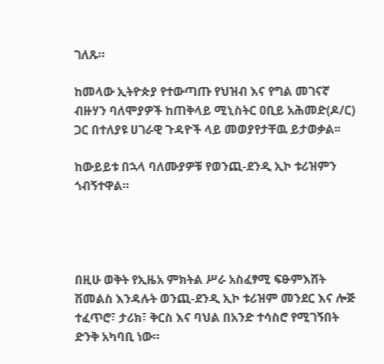ገለጹ።

ከመላው ኢትዮጵያ የተውጣጡ የህዝብ እና የግል መገናኛ ብዙሃን ባለሞያዎች ከጠቅላይ ሚኒስትር ዐቢይ አሕመድ(ዶ/ር) ጋር በተለያዩ ሀገራዊ ጉዳዮች ላይ መወያየታቸዉ ይታወቃል፡፡

ከውይይቱ በኋላ ባለሙያዎቹ የወንጪ-ደንዲ ኢኮ ቱሪዝምን ጎብኝተዋል።




በዚሁ ወቅት የኢዜአ ምክትል ሥራ አስፈፃሚ ፍፁምእሸት ሽመልስ እንዳሉት ወንጪ-ደንዲ ኢኮ ቱሪዝም መንደር እና ሎጅ ተፈጥሮ፣ ታሪክ፣ ቅርስ እና ባህል በአንድ ተሳስሮ የሚገኝበት ድንቅ አካባቢ ነው።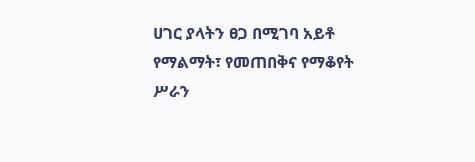ሀገር ያላትን ፀጋ በሚገባ አይቶ የማልማት፣ የመጠበቅና የማቆየት ሥራን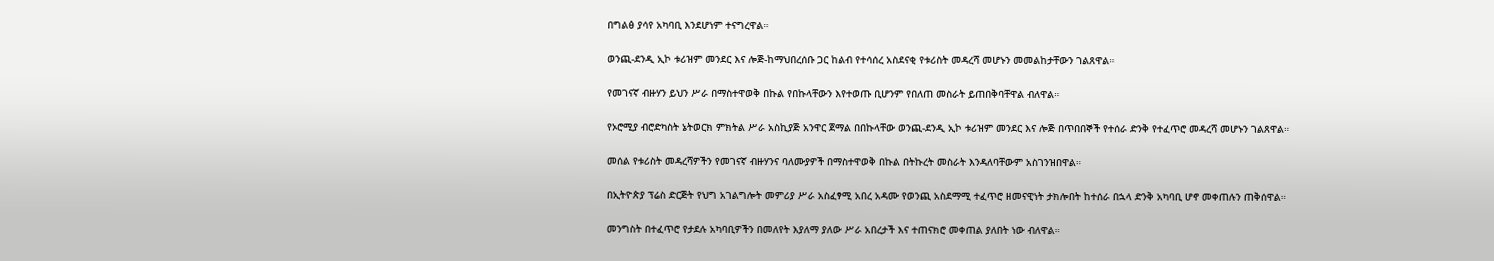በግልፅ ያሳየ አካባቢ እንደሆነም ተናግረዋል።

ወንጪ-ደንዲ ኢኮ ቱሪዝም መንደር እና ሎጅ-ከማህበረሰቡ ጋር ከልብ የተሳሰረ አስደናቂ የቱሪስት መዳረሻ መሆኑን መመልከታቸውን ገልጸዋል።

የመገናኛ ብዙሃን ይህን ሥራ በማስተዋወቅ በኩል የበኩላቸውን እየተወጡ ቢሆንም የበለጠ መስራት ይጠበቅባቸዋል ብለዋል።

የኦሮሚያ ብሮድካስት ኔትወርክ ምክትል ሥራ አስኪያጅ አንዋር ጀማል በበኩላቸው ወንጪ-ደንዲ ኢኮ ቱሪዝም መንደር እና ሎጅ በጥበበኞች የተሰራ ድንቅ የተፈጥሮ መዳረሻ መሆኑን ገልጸዋል።

መሰል የቱሪስት መዳረሻዎችን የመገናኛ ብዙሃንና ባለሙያዎች በማስተዋወቅ በኩል በትኩረት መስራት እንዳለባቸውም አስገንዝበዋል።

በኢትዮጵያ ፕሬስ ድርጅት የህግ አገልግሎት መምሪያ ሥራ አስፈፃሚ አበረ አዳሙ የወንጪ አስደማሚ ተፈጥሮ ዘመናዊነት ታክሎበት ከተሰራ በኋላ ድንቅ አካባቢ ሆኖ መቀጠሉን ጠቅሰዋል።

መንግስት በተፈጥሮ የታደሉ አካባቢዎችን በመለየት እያለማ ያለው ሥራ አበረታች እና ተጠናክሮ መቀጠል ያለበት ነው ብለዋል።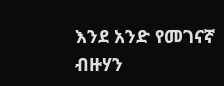እንደ አንድ የመገናኛ ብዙሃን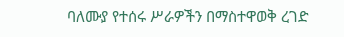ባለሙያ የተሰሩ ሥራዎችን በማስተዋወቅ ረገድ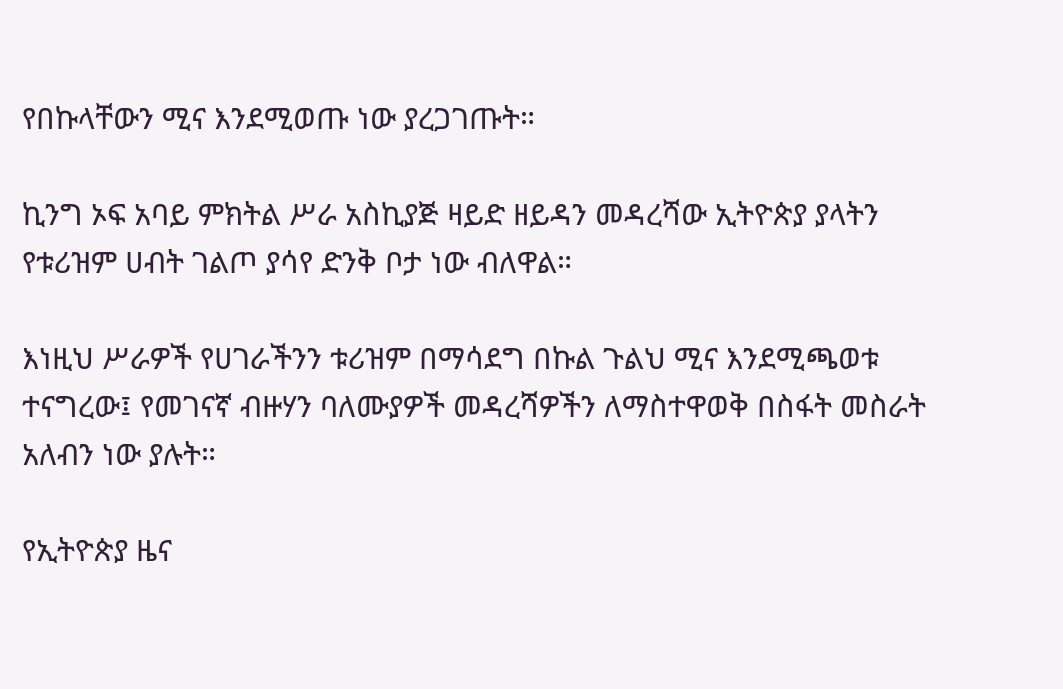የበኩላቸውን ሚና እንደሚወጡ ነው ያረጋገጡት።

ኪንግ ኦፍ አባይ ምክትል ሥራ አስኪያጅ ዛይድ ዘይዳን መዳረሻው ኢትዮጵያ ያላትን የቱሪዝም ሀብት ገልጦ ያሳየ ድንቅ ቦታ ነው ብለዋል።

እነዚህ ሥራዎች የሀገራችንን ቱሪዝም በማሳደግ በኩል ጉልህ ሚና እንደሚጫወቱ ተናግረው፤ የመገናኛ ብዙሃን ባለሙያዎች መዳረሻዎችን ለማስተዋወቅ በስፋት መስራት አለብን ነው ያሉት።

የኢትዮጵያ ዜና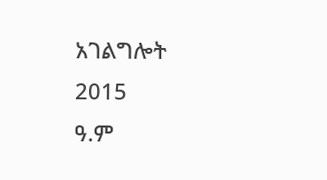አገልግሎት
2015
ዓ.ም